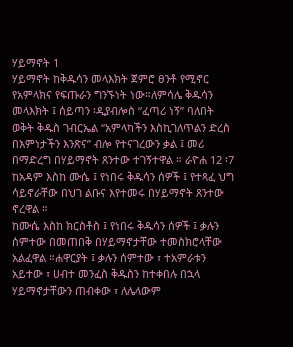ሃይማኖት 1
ሃይማኖት ከቅዱሳን መላእክት ጀምሮ ፀንቶ የሚኖር የአምላክና የፍጡራን ግንኙነት ነው።ለምሳሌ ቅዱሳን መላእክት ፤ ሰይጣን ፡ዲያብሎስ “ፈጣሪ ነኝ” ባለበት ወቅት ቅዱስ ገብርኤል “አምላካችን እስኪገለጥልን ድረስ በእምነታችን እንጽና” ብሎ የተናገረውን ቃል ፤ መሪ በማድረግ በሃይማኖት ጸንተው ተገኝተዋል ። ራዮሐ 12 ፡7
ከአዳም እስከ ሙሴ ፤ የነበሩ ቅዱሳን ሰዎች ፤ የተጻፈ ህግ ሳይኖራቸው በህገ ልቡና እየተመሩ በሃይማኖት ጸንተው ኖረዋል ።
ከሙሴ እስከ ክርስቶስ ፤ የነበሩ ቅዱሳን ሰዎች ፤ ቃሉን ሰምተው በመጠበቅ በሃይማኖታቸው ተመስክሮላቸው አልፈዋል ።ሐዋርያት ፤ ቃሉን ሰምተው ፣ ተአምራቱን አይተው ፣ ሀብተ መንፈስ ቅዱስን ከተቀበሉ በኋላ ሃይማኖታቸውን ጠብቀው ፣ ለሌላውም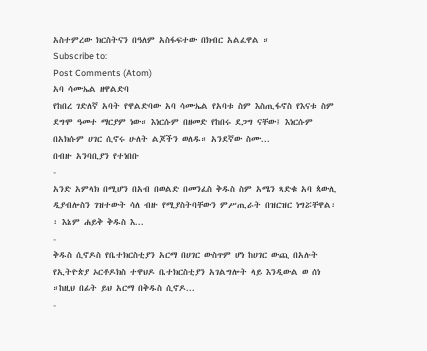አስተምረው ክርስትናን በዓለም አስፋፍተው በክብር አልፈዋል ።
Subscribe to:
Post Comments (Atom)
አባ ሳሙኤል ዘዋልድባ
የከበረ ገድለኛ አባት የዋልድባው አባ ሳሙኤል የአባቱ ስም እስጢፋኖስ የእናቱ ስም ደግሞ ዓመተ ማርያም ነው። እነርሱም በዘመድ የከበሩ ደጋግ ናቸው፤ እነርሱም በአክሱም ሀገር ሲኖሩ ሁለት ልጆችን ወለዱ። አንደኛው ስሙ...
በብዙ አንባቢያን የተነበቡ
-
አንድ አምላክ በሚሆን በአብ በወልድ በመንፈስ ቅዱስ ስም አሜን ጻድቁ አባ ጳውሊ ዲያብሎስን ገዝተውት ሳለ ብዙ የሚያስትባቸውን ምሥጢራት በዝርዝር ነግሯቸዋል፡፡ እኔም ሐይቅ ቅዱስ እ...
-
ቅዱስ ሲኖዶስ የቤተክርስቲያን አርማ በሀገር ውስጥም ሆነ ከሀገር ውጪ በአሉት የኢትዮጵያ ኦርቶዶክስ ተዋህዶ ቤተክርስቲያን አገልግሎት ላይ እንዲውል ወ ሰነ ።ከዚህ በፊት ይህ አርማ በቅዱስ ሲኖዶ...
-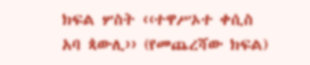ክፍል ሦስት ‹‹ተዋሥኦተ ቀሲስ አባ ጳውሊ›› (የመጨረሻው ክፍል)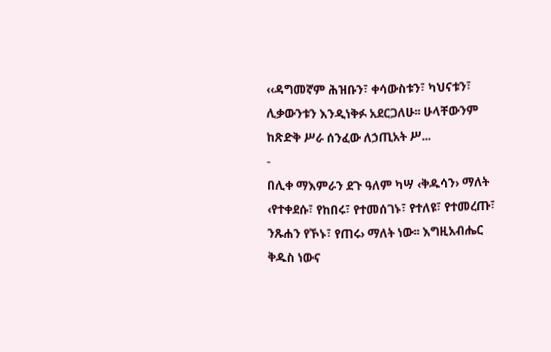‹‹ዳግመኛም ሕዝቡን፣ ቀሳውስቱን፣ ካህናቱን፣ ሊቃውንቱን እንዲነቅፉ አደርጋለሁ፡፡ ሁላቸውንም ከጽድቅ ሥራ ሰንፈው ለኃጢአት ሥ...
-
በሊቀ ማእምራን ደጉ ዓለም ካሣ ‹ቅዱሳን› ማለት ‹የተቀደሱ፣ የከበሩ፣ የተመሰገኑ፣ የተለዩ፣ የተመረጡ፣ ንጹሐን የኾኑ፣ የጠሩ› ማለት ነው፡፡ እግዚአብሔር ቅዱስ ነውና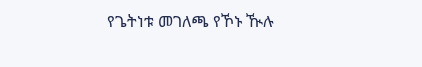የጌትነቱ መገለጫ የኾኑ ዂሉ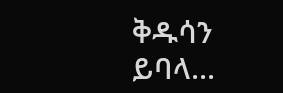ቅዱሳን ይባላ...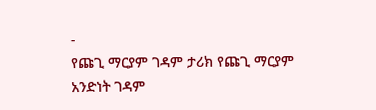-
የጩጊ ማርያም ገዳም ታሪክ የጩጊ ማርያም አንድነት ገዳም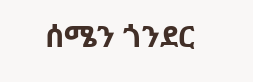ሰሜን ጎንደር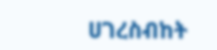ሀገረስብከት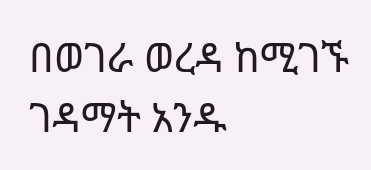በወገራ ወረዳ ከሚገኙ ገዳማት አንዱ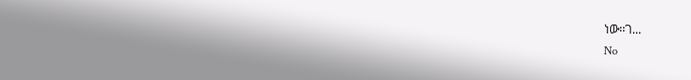ነው፡፡ገ...
No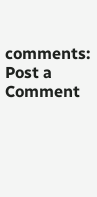comments:
Post a Comment